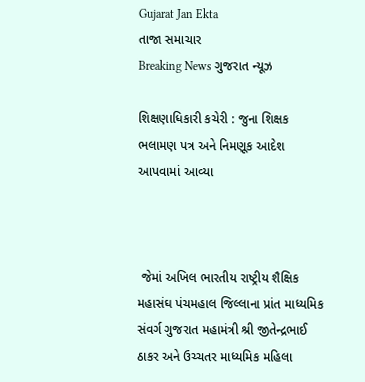Gujarat Jan Ekta
તાજા સમાચાર
Breaking News ગુજરાત ન્યૂઝ

શિક્ષણાધિકારી કચેરી : જુના શિક્ષક ભલામણ પત્ર અને નિમણૂક આદેશ આપવામાં આવ્યા



 જેમાં અખિલ ભારતીય રાષ્ટ્રીય શૈક્ષિક મહાસંઘ પંચમહાલ જિલ્લાના પ્રાંત માધ્યમિક સંવર્ગ ગુજરાત મહામંત્રી શ્રી જીતેન્દ્રભાઈ ઠાકર અને ઉચ્ચતર માધ્યમિક મહિલા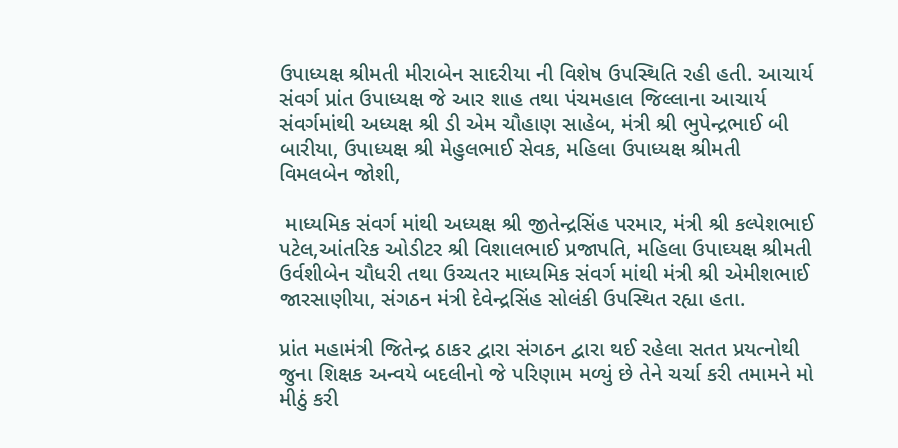ઉપાધ્યક્ષ શ્રીમતી મીરાબેન સાદરીયા ની વિશેષ ઉપસ્થિતિ રહી હતી. આચાર્ય સંવર્ગ પ્રાંત ઉપાધ્યક્ષ જે આર શાહ તથા પંચમહાલ જિલ્લાના આચાર્ય સંવર્ગમાંથી અધ્યક્ષ શ્રી ડી એમ ચૌહાણ સાહેબ, મંત્રી શ્રી ભુપેન્દ્રભાઈ બી બારીયા, ઉપાધ્યક્ષ શ્રી મેહુલભાઈ સેવક, મહિલા ઉપાધ્યક્ષ શ્રીમતી વિમલબેન જોશી,

 માધ્યમિક સંવર્ગ માંથી અધ્યક્ષ શ્રી જીતેન્દ્રસિંહ પરમાર, મંત્રી શ્રી કલ્પેશભાઈ પટેલ,આંતરિક ઓડીટર શ્રી વિશાલભાઈ પ્રજાપતિ, મહિલા ઉપાઘ્યક્ષ શ્રીમતી ઉર્વશીબેન ચૌધરી તથા ઉચ્ચતર માધ્યમિક સંવર્ગ માંથી મંત્રી શ્રી એમીશભાઈ જારસાણીયા, સંગઠન મંત્રી દેવેન્દ્રસિંહ સોલંકી ઉપસ્થિત રહ્યા હતા.

પ્રાંત મહામંત્રી જિતેન્દ્ર ઠાકર દ્વારા સંગઠન દ્વારા થઈ રહેલા સતત પ્રયત્નોથી જુના શિક્ષક અન્વયે બદલીનો જે પરિણામ મળ્યું છે તેને ચર્ચા કરી તમામને મો મીઠું કરી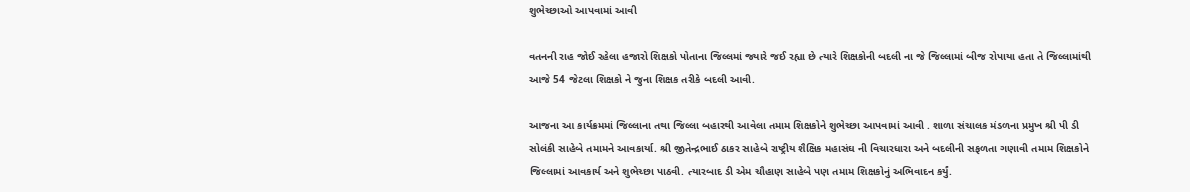શુભેચ્છાઓ આપવામાં આવી

વતનની રાહ જોઈ રહેલા હજારો શિક્ષકો પોતાના જિલ્લમાં જ્યારે જઈ રહ્યા છે ત્યારે શિક્ષકોની બદલી ના જે જિલ્લામાં બીજ રોપાયા હતા તે જિલ્લામાંથી આજે 54 જેટલા શિક્ષકો ને જુના શિક્ષક તરીકે બદલી આવી.

આજના આ કાર્યક્રમમાં જિલ્લાના તથા જિલ્લા બહારથી આવેલા તમામ શિક્ષકોને શુભેચ્છા આપવામાં આવી . શાળા સંચાલક મંડળના પ્રમુખ શ્રી પી ડી સોલંકી સાહેબે તમામને આવકાર્યા. શ્રી જીતેન્દ્રભાઈ ઠાકર સાહેબે રાષ્ટ્રીય શૈક્ષિક મહાસંઘ ની વિચારધારા અને બદલીની સફળતા ગણાવી તમામ શિક્ષકોને જિલ્લામાં આવકાર્ય અને શુભેચ્છા પાઠવી. ત્યારબાદ ડી એમ ચૌહાણ સાહેબે પણ તમામ શિક્ષકોનું અભિવાદન કર્યું.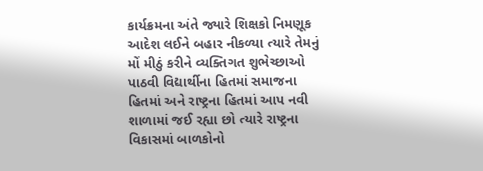કાર્યક્રમના અંતે જ્યારે શિક્ષકો નિમણૂક આદેશ લઈને બહાર નીકળ્યા ત્યારે તેમનું મોં મીઠું કરીને વ્યક્તિગત શુભેચ્છાઓ પાઠવી વિદ્યાર્થીના હિતમાં સમાજના હિતમાં અને રાષ્ટ્રના હિતમાં આપ નવી શાળામાં જઈ રહ્યા છો ત્યારે રાષ્ટ્રના વિકાસમાં બાળકોનો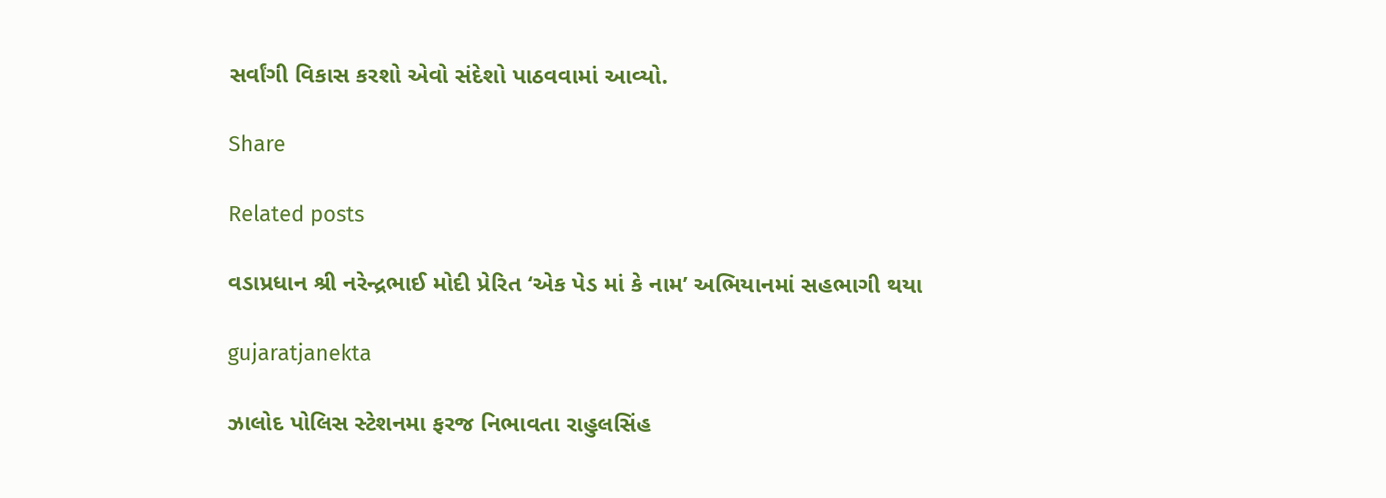સર્વાંગી વિકાસ કરશો એવો સંદેશો પાઠવવામાં આવ્યો.

Share

Related posts

વડાપ્રધાન શ્રી નરેન્દ્રભાઈ મોદી પ્રેરિત ‘એક પેડ માં કે નામ’ અભિયાનમાં સહભાગી થયા

gujaratjanekta

ઝાલોદ પોલિસ સ્ટેશનમા ફરજ નિભાવતા રાહુલસિંહ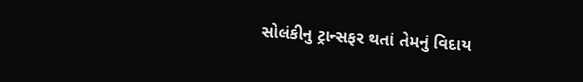સોલંકીનુ ટ્રાન્સફર થતાં તેમનું વિદાય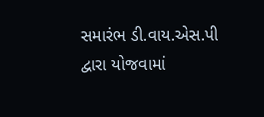સમારંભ ડી.વાય.એસ.પી દ્વારા યોજવામાં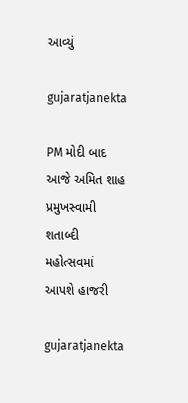આવ્યું

gujaratjanekta

PM મોદી બાદ આજે અમિત શાહ પ્રમુખસ્વામી શતાબ્દી મહોત્સવમાં આપશે હાજરી

gujaratjanekta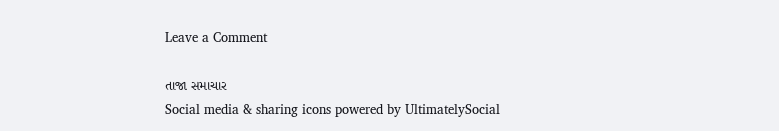Leave a Comment

તાજા સમાચાર
Social media & sharing icons powered by UltimatelySocial